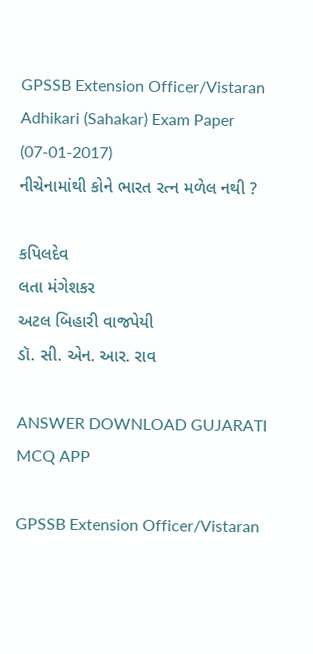GPSSB Extension Officer/Vistaran Adhikari (Sahakar) Exam Paper (07-01-2017)
નીચેનામાંથી કોને ભારત રત્ન મળેલ નથી ?

કપિલદેવ
લતા મંગેશકર
અટલ બિહારી વાજપેયી
ડૉ. સી. એન. આર. રાવ

ANSWER DOWNLOAD GUJARATI MCQ APP

GPSSB Extension Officer/Vistaran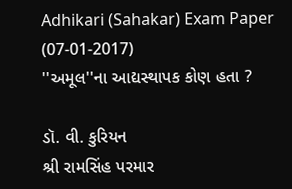Adhikari (Sahakar) Exam Paper (07-01-2017)
''અમૂલ''ના આદ્યસ્થાપક કોણ હતા ?

ડૉ. વી. કુરિયન
શ્રી રામસિંહ પરમાર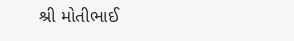શ્રી મોતીભાઈ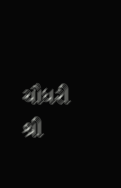ચૌધરી
શ્રી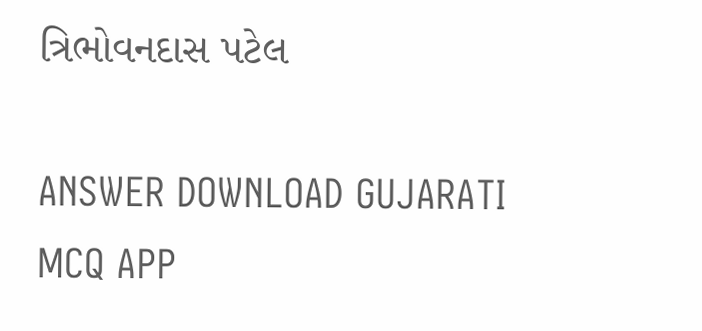ત્રિભોવનદાસ પટેલ

ANSWER DOWNLOAD GUJARATI MCQ APP